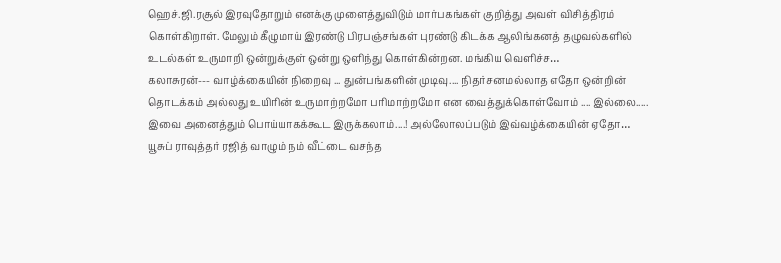ஹெச்.ஜி.ரசூல் இரவுதோறும் எனக்கு முளைத்துவிடும் மார்பகங்கள் குறித்து அவள் விசித்திரம் கொள்கிறாள். மேலும் கீழுமாய் இரண்டு பிரபஞ்சங்கள் புரண்டு கிடக்க ஆலிங்கனத் தழுவல்களில் உடல்கள் உருமாறி ஒன்றுக்குள் ஒன்று ஒளிந்து கொள்கின்றன. மங்கிய வெளிச்ச…
கலாசுரன்--- வாழ்க்கையின் நிறைவு ... துன்பங்களின் முடிவு.... நிதர்சனமல்லாத எதோ ஒன்றின் தொடக்கம் அல்லது உயிரின் உருமாற்றமோ பரிமாற்றமோ என வைத்துக்கொள்வோம் .... இல்லை..... இவை அனைத்தும் பொய்யாகக்கூட இருக்கலாம்....! அல்லோலப்படும் இவ்வழ்க்கையின் ஏதோ…
யூசுப் ராவுத்தர் ரஜித் வாழும் நம் வீட்டை வசந்த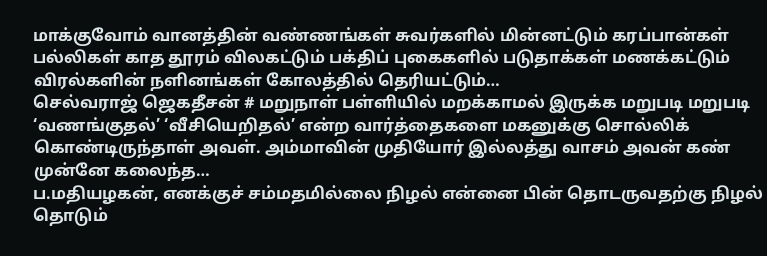மாக்குவோம் வானத்தின் வண்ணங்கள் சுவர்களில் மின்னட்டும் கரப்பான்கள் பல்லிகள் காத தூரம் விலகட்டும் பக்திப் புகைகளில் படுதாக்கள் மணக்கட்டும் விரல்களின் நளினங்கள் கோலத்தில் தெரியட்டும்…
செல்வராஜ் ஜெகதீசன் # மறுநாள் பள்ளியில் மறக்காமல் இருக்க மறுபடி மறுபடி ‘வணங்குதல்’ ‘வீசியெறிதல்’ என்ற வார்த்தைகளை மகனுக்கு சொல்லிக் கொண்டிருந்தாள் அவள். அம்மாவின் முதியோர் இல்லத்து வாசம் அவன் கண் முன்னே கலைந்த…
ப.மதியழகன், எனக்குச் சம்மதமில்லை நிழல் என்னை பின் தொடருவதற்கு நிழல் தொடும்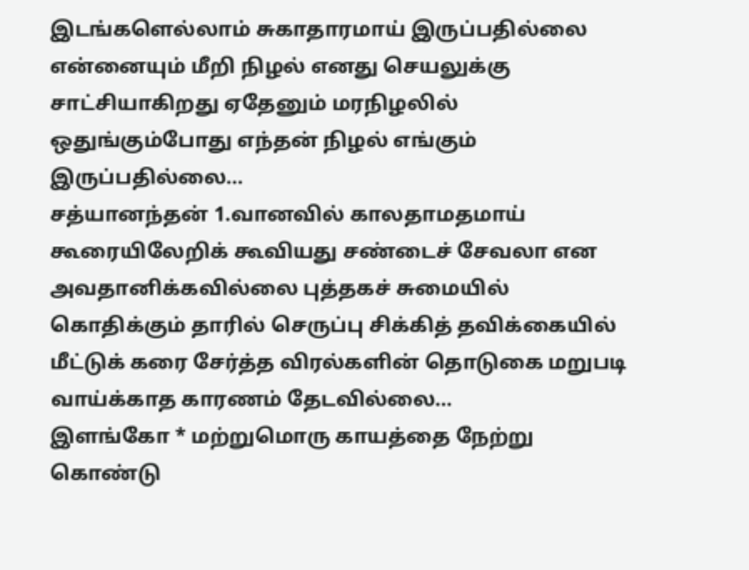இடங்களெல்லாம் சுகாதாரமாய் இருப்பதில்லை என்னையும் மீறி நிழல் எனது செயலுக்கு சாட்சியாகிறது ஏதேனும் மரநிழலில் ஒதுங்கும்போது எந்தன் நிழல் எங்கும் இருப்பதில்லை…
சத்யானந்தன் 1.வானவில் காலதாமதமாய் கூரையிலேறிக் கூவியது சண்டைச் சேவலா என அவதானிக்கவில்லை புத்தகச் சுமையில் கொதிக்கும் தாரில் செருப்பு சிக்கித் தவிக்கையில் மீட்டுக் கரை சேர்த்த விரல்களின் தொடுகை மறுபடி வாய்க்காத காரணம் தேடவில்லை…
இளங்கோ * மற்றுமொரு காயத்தை நேற்று கொண்டு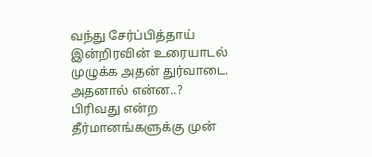வந்து சேர்ப்பித்தாய் இன்றிரவின் உரையாடல் முழுக்க அதன் துர்வாடை. அதனால் என்ன..? பிரிவது என்ற தீர்மானங்களுக்கு முன்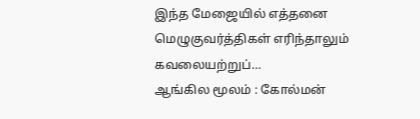இந்த மேஜையில் எத்தனை மெழுகுவர்த்திகள் எரிந்தாலும் கவலையற்றுப்…
ஆங்கில மூலம் : கோல்மன்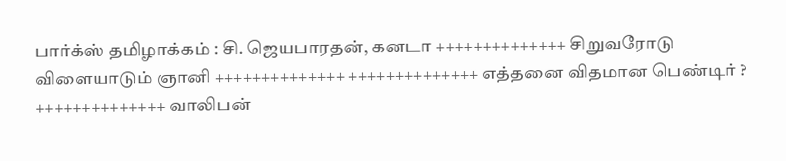பார்க்ஸ் தமிழாக்கம் : சி. ஜெயபாரதன், கனடா ++++++++++++++ சிறுவரோடு விளையாடும் ஞானி ++++++++++++++ ++++++++++++++ எத்தனை விதமான பெண்டிர் ? ++++++++++++++ வாலிபன்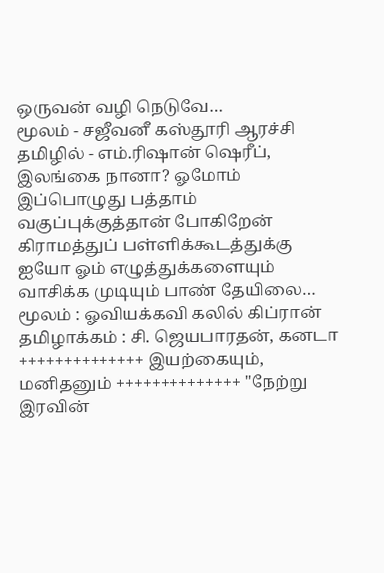ஒருவன் வழி நெடுவே…
மூலம் - சஜீவனீ கஸ்தூரி ஆரச்சி தமிழில் - எம்.ரிஷான் ஷெரீப், இலங்கை நானா? ஓமோம் இப்பொழுது பத்தாம் வகுப்புக்குத்தான் போகிறேன் கிராமத்துப் பள்ளிக்கூடத்துக்கு ஐயோ ஓம் எழுத்துக்களையும் வாசிக்க முடியும் பாண் தேயிலை…
மூலம் : ஓவியக்கவி கலில் கிப்ரான் தமிழாக்கம் : சி. ஜெயபாரதன், கனடா ++++++++++++++ இயற்கையும், மனிதனும் ++++++++++++++ "நேற்று இரவின்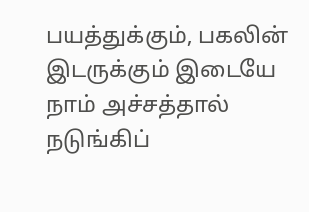பயத்துக்கும், பகலின் இடருக்கும் இடையே நாம் அச்சத்தால் நடுங்கிப்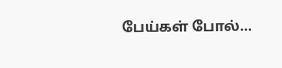பேய்கள் போல்…